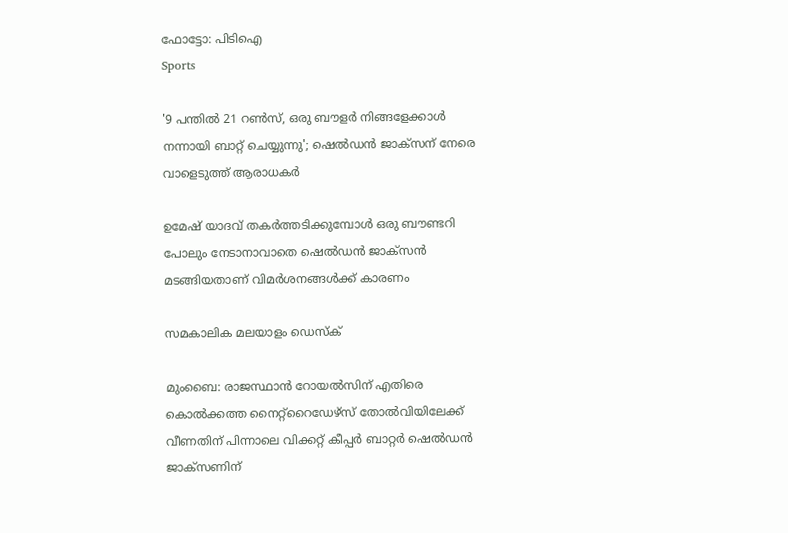ഫോട്ടോ: പിടിഐ
Sports

'9 പന്തില്‍ 21 റണ്‍സ്‌, ഒരു ബൗളര്‍ നിങ്ങളേക്കാള്‍ നന്നായി ബാറ്റ് ചെയ്യുന്നു'; ഷെല്‍ഡന്‍ ജാക്‌സന് നേരെ വാളെടുത്ത് ആരാധകര്‍

ഉമേഷ് യാദവ് തകര്‍ത്തടിക്കുമ്പോള്‍ ഒരു ബൗണ്ടറി പോലും നേടാനാവാതെ ഷെല്‍ഡന്‍ ജാക്‌സന്‍ മടങ്ങിയതാണ് വിമര്‍ശനങ്ങള്‍ക്ക് കാരണം

സമകാലിക മലയാളം ഡെസ്ക്

മുംബൈ: രാജസ്ഥാന്‍ റോയല്‍സിന് എതിരെ കൊല്‍ക്കത്ത നൈറ്റ്‌റൈഡേഴ്‌സ് തോല്‍വിയിലേക്ക് വീണതിന് പിന്നാലെ വിക്കറ്റ് കീപ്പര്‍ ബാറ്റര്‍ ഷെല്‍ഡന്‍ ജാക്‌സണിന്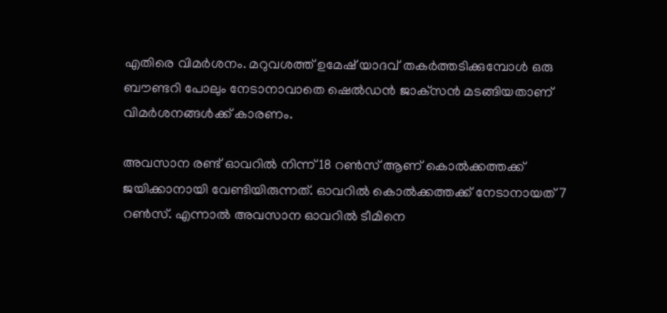എതിരെ വിമര്‍ശനം. മറുവശത്ത് ഉമേഷ് യാദവ് തകര്‍ത്തടിക്കുമ്പോള്‍ ഒരു ബൗണ്ടറി പോലും നേടാനാവാതെ ഷെല്‍ഡന്‍ ജാക്‌സന്‍ മടങ്ങിയതാണ് വിമര്‍ശനങ്ങള്‍ക്ക് കാരണം.

അവസാന രണ്ട് ഓവറില്‍ നിന്ന് 18 റണ്‍സ് ആണ് കൊല്‍ക്കത്തക്ക് ജയിക്കാനായി വേണ്ടിയിരുന്നത്. ഓവറില്‍ കൊല്‍ക്കത്തക്ക് നേടാനായത് 7 റണ്‍സ്. എന്നാല്‍ അവസാന ഓവറില്‍ ടീമിനെ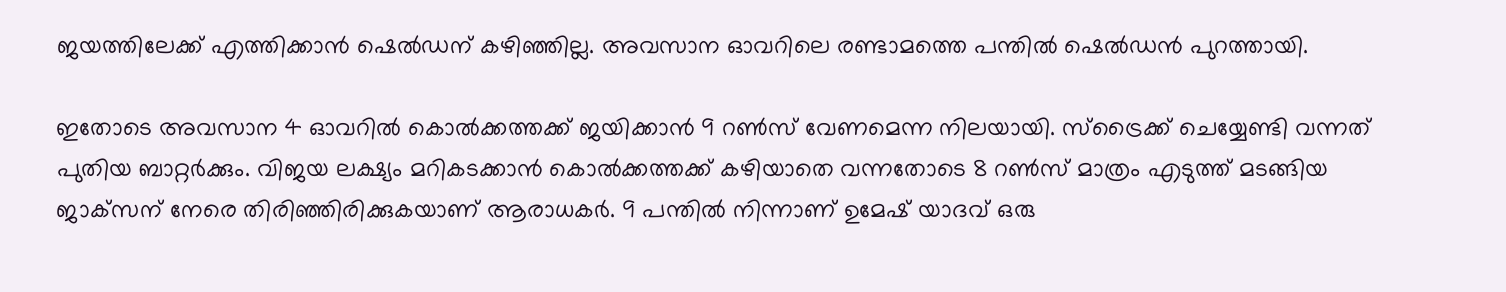ജയത്തിലേക്ക് എത്തിക്കാന്‍ ഷെല്‍ഡന് കഴിഞ്ഞില്ല. അവസാന ഓവറിലെ രണ്ടാമത്തെ പന്തില്‍ ഷെല്‍ഡന്‍ പുറത്തായി.

ഇതോടെ അവസാന 4 ഓവറില്‍ കൊല്‍ക്കത്തക്ക് ജയിക്കാന്‍ 9 റണ്‍സ് വേണമെന്ന നിലയായി. സ്‌ട്രൈക്ക് ചെയ്യേണ്ടി വന്നത് പുതിയ ബാറ്റര്‍ക്കും. വിജയ ലക്ഷ്യം മറികടക്കാന്‍ കൊല്‍ക്കത്തക്ക് കഴിയാതെ വന്നതോടെ 8 റണ്‍സ് മാത്രം എടുത്ത് മടങ്ങിയ ജാക്‌സന് നേരെ തിരിഞ്ഞിരിക്കുകയാണ് ആരാധകര്‍. 9 പന്തില്‍ നിന്നാണ് ഉമേഷ് യാദവ് ഒരു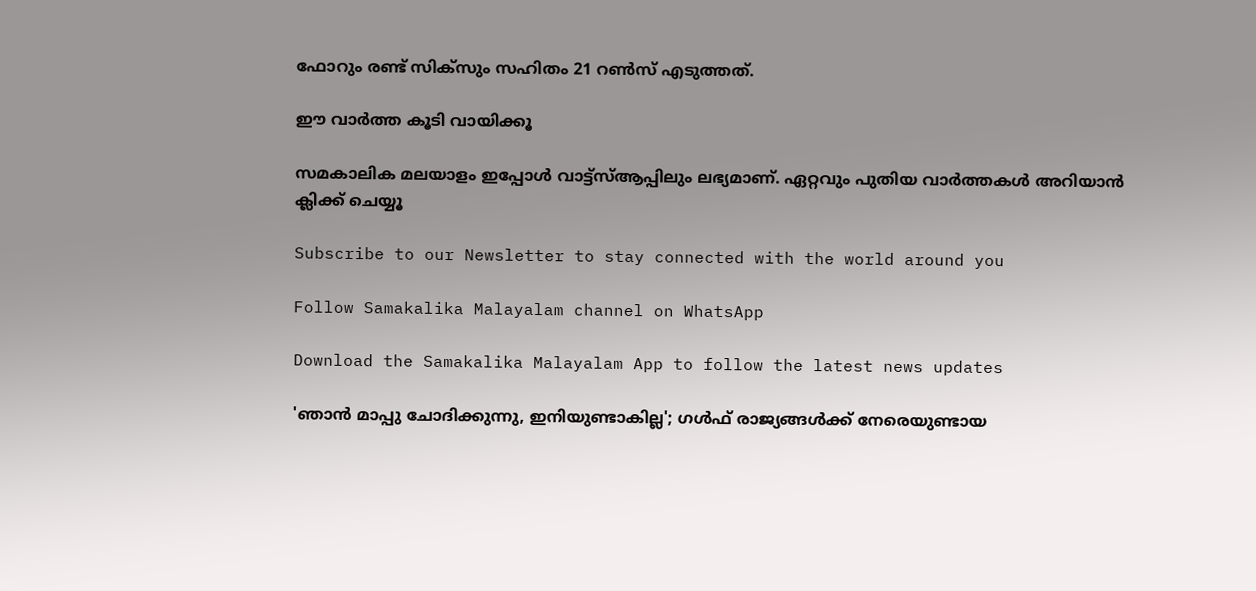ഫോറും രണ്ട് സിക്‌സും സഹിതം 21 റണ്‍സ് എടുത്തത്.

ഈ വാര്‍ത്ത കൂടി വായിക്കൂ

സമകാലിക മലയാളം ഇപ്പോൾ വാട്ട്‌സ്ആപ്പിലും ലഭ്യമാണ്. ഏറ്റവും പുതിയ വാർത്തകൾ അറിയാൻ ക്ലിക്ക് ചെയ്യൂ

Subscribe to our Newsletter to stay connected with the world around you

Follow Samakalika Malayalam channel on WhatsApp

Download the Samakalika Malayalam App to follow the latest news updates

'ഞാന്‍ മാപ്പു ചോദിക്കുന്നു, ഇനിയുണ്ടാകില്ല'; ഗള്‍ഫ് രാജ്യങ്ങള്‍ക്ക് നേരെയുണ്ടായ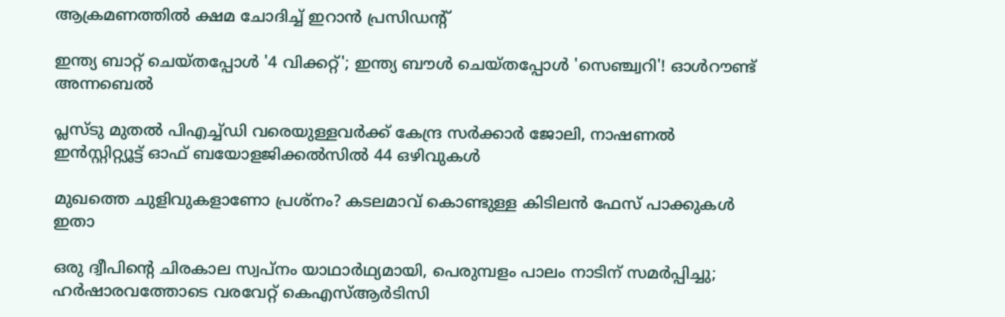ആക്രമണത്തില്‍ ക്ഷമ ചോദിച്ച് ഇറാന്‍ പ്രസിഡന്റ്

ഇന്ത്യ ബാറ്റ് ചെയ്തപ്പോള്‍ '4 വിക്കറ്റ്'; ഇന്ത്യ ബൗള്‍ ചെയ്തപ്പോള്‍ 'സെഞ്ച്വറി'! ഓൾറൗണ്ട് അന്നബെൽ

പ്ലസ്ടു മുതൽ പിഎച്ച്ഡി വരെയുള്ളവർക്ക് കേന്ദ്ര സർക്കാർ ജോലി, നാഷണൽ ഇൻസ്റ്റിറ്റ്യൂട്ട് ഓഫ് ബയോളജിക്കൽസിൽ 44 ഒഴിവുകൾ

മുഖത്തെ ചുളിവുകളാണോ പ്രശ്നം? കടലമാവ് കൊണ്ടുള്ള കിടിലൻ ഫേസ് പാക്കുകൾ ഇതാ

ഒരു ദ്വീപിന്റെ ചിരകാല സ്വപ്‌നം യാഥാര്‍ഥ്യമായി, പെരുമ്പളം പാലം നാടിന് സമര്‍പ്പിച്ചു; ഹര്‍ഷാരവത്തോടെ വരവേറ്റ് കെഎസ്ആര്‍ടിസി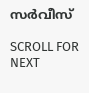സര്‍വീസ്

SCROLL FOR NEXT